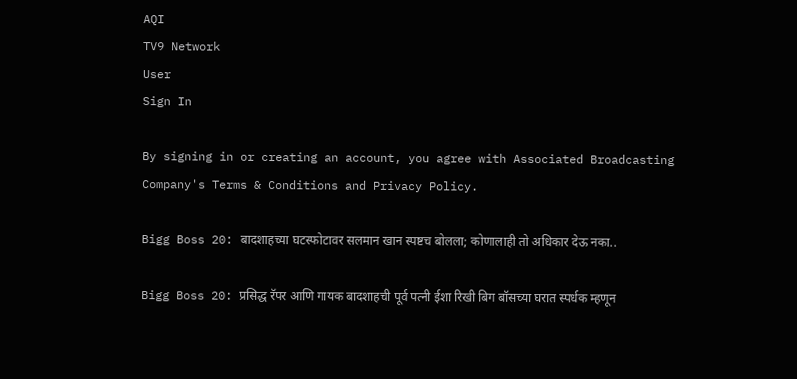AQI
TV9 Network
User
Sign In

By signing in or creating an account, you agree with Associated Broadcasting Company's Terms & Conditions and Privacy Policy.

Bigg Boss 20: बादशाहच्या घटस्फोटावर सलमान खान स्पष्टच बोलला; कोणालाही तो अधिकार देऊ नका..

Bigg Boss 20: प्रसिद्ध रॅपर आणि गायक बादशाहची पूर्व पत्नी ईशा रिखी बिग बॉसच्या घरात स्पर्धक म्हणून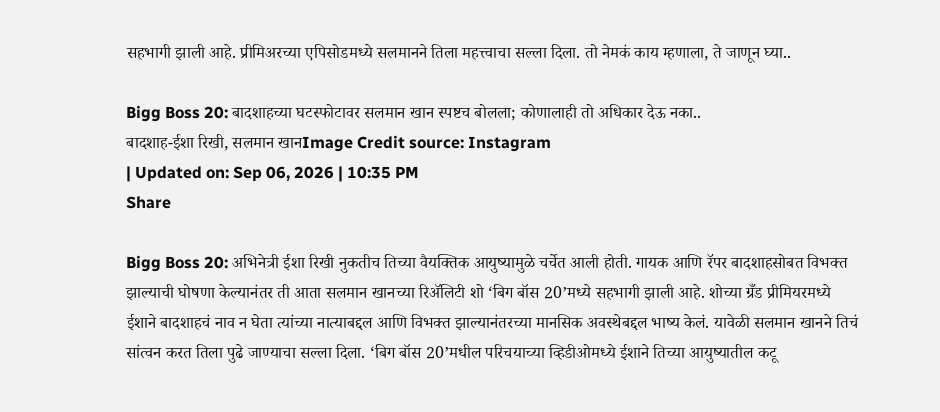सहभागी झाली आहे. प्रीमिअरच्या एपिसोडमध्ये सलमानने तिला महत्त्वाचा सल्ला दिला. तो नेमकं काय म्हणाला, ते जाणून घ्या..

Bigg Boss 20: बादशाहच्या घटस्फोटावर सलमान खान स्पष्टच बोलला; कोणालाही तो अधिकार देऊ नका..
बादशाह-ईशा रिखी, सलमान खानImage Credit source: Instagram
| Updated on: Sep 06, 2026 | 10:35 PM
Share

Bigg Boss 20: अभिनेत्री ईशा रिखी नुकतीच तिच्या वैयक्तिक आयुष्यामुळे चर्चेत आली होती. गायक आणि रॅपर बादशाहसोबत विभक्त झाल्याची घोषणा केल्यानंतर ती आता सलमान खानच्या रिॲलिटी शो ‘बिग बॉस 20’मध्ये सहभागी झाली आहे. शोच्या ग्रँड प्रीमियरमध्ये ईशाने बादशाहचं नाव न घेता त्यांच्या नात्याबद्दल आणि विभक्त झाल्यानंतरच्या मानसिक अवस्थेबद्दल भाष्य केलं. यावेळी सलमान खानने तिचं सांत्वन करत तिला पुढे जाण्याचा सल्ला दिला. ‘बिग बॉस 20’मधील परिचयाच्या व्हिडीओमध्ये ईशाने तिच्या आयुष्यातील कटू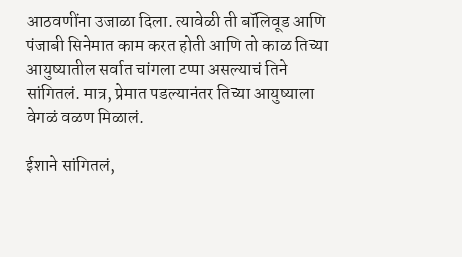आठवणींना उजाळा दिला. त्यावेळी ती बॉलिवूड आणि पंजाबी सिनेमात काम करत होती आणि तो काळ तिच्या आयुष्यातील सर्वात चांगला टप्पा असल्याचं तिने सांगितलं. मात्र, प्रेमात पडल्यानंतर तिच्या आयुष्याला वेगळं वळण मिळालं.

ईशाने सांगितलं,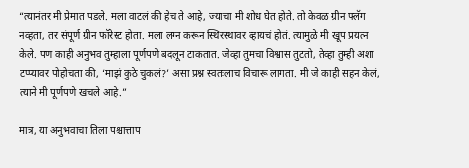“त्यानंतर मी प्रेमात पडले. मला वाटलं की हेच ते आहे, ज्याचा मी शोध घेत होते. तो केवळ ग्रीन फ्लॅग नव्हता, तर संपूर्ण ग्रीन फॉरेस्ट होता. मला लग्न करून स्थिरस्थावर व्हायचं होतं. त्यामुळे मी खूप प्रयत्न केले. पण काही अनुभव तुम्हाला पूर्णपणे बदलून टाकतात. जेव्हा तुमचा विश्वास तुटतो, तेव्हा तुम्ही अशा टप्प्यावर पोहोचता की, ‘माझं कुठे चुकलं?’ असा प्रश्न स्वतःलाच विचारू लागता. मी जे काही सहन केलं, त्याने मी पूर्णपणे खचले आहे.”

मात्र, या अनुभवाचा तिला पश्चात्ताप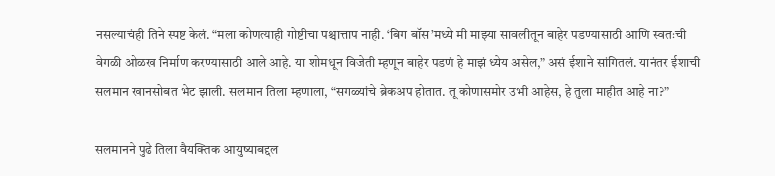नसल्याचंही तिने स्पष्ट केलं. “मला कोणत्याही गोष्टीचा पश्चात्ताप नाही. ‘बिग बॉस’मध्ये मी माझ्या सावलीतून बाहेर पडण्यासाठी आणि स्वतःची वेगळी ओळख निर्माण करण्यासाठी आले आहे. या शोमधून विजेती म्हणून बाहेर पडणं हे माझं ध्येय असेल,” असं ईशाने सांगितलं. यानंतर ईशाची सलमान खानसोबत भेट झाली. सलमान तिला म्हणाला, “सगळ्यांचे ब्रेकअप होतात. तू कोणासमोर उभी आहेस, हे तुला माहीत आहे ना?”

सलमानने पुढे तिला वैयक्तिक आयुष्याबद्दल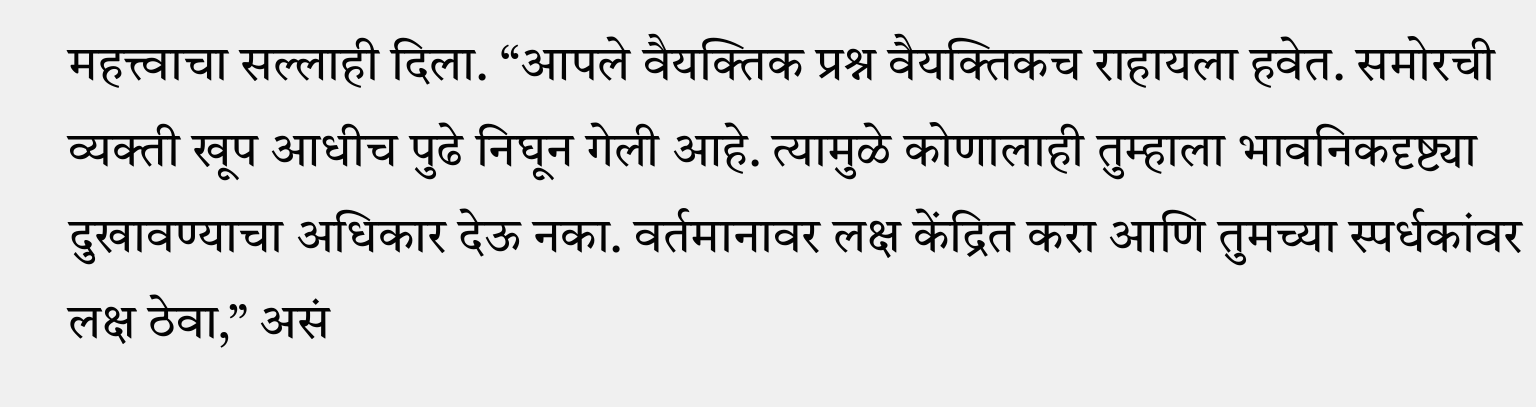महत्त्वाचा सल्लाही दिला. “आपले वैयक्तिक प्रश्न वैयक्तिकच राहायला हवेत. समोरची व्यक्ती खूप आधीच पुढे निघून गेली आहे. त्यामुळे कोणालाही तुम्हाला भावनिकदृष्ट्या दुखावण्याचा अधिकार देऊ नका. वर्तमानावर लक्ष केंद्रित करा आणि तुमच्या स्पर्धकांवर लक्ष ठेवा,” असं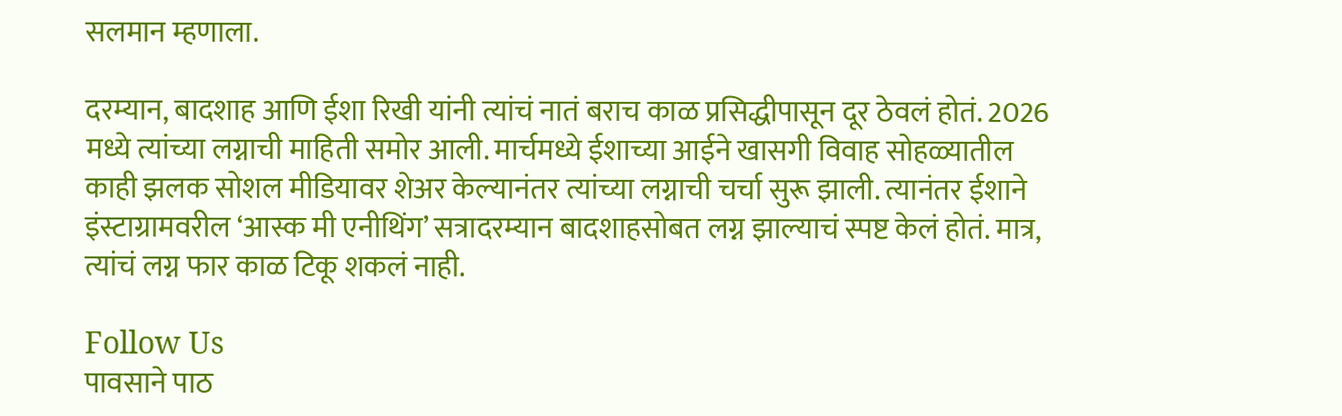सलमान म्हणाला.

दरम्यान, बादशाह आणि ईशा रिखी यांनी त्यांचं नातं बराच काळ प्रसिद्धीपासून दूर ठेवलं होतं. 2026 मध्ये त्यांच्या लग्नाची माहिती समोर आली. मार्चमध्ये ईशाच्या आईने खासगी विवाह सोहळ्यातील काही झलक सोशल मीडियावर शेअर केल्यानंतर त्यांच्या लग्नाची चर्चा सुरू झाली. त्यानंतर ईशाने इंस्टाग्रामवरील ‘आस्क मी एनीथिंग’ सत्रादरम्यान बादशाहसोबत लग्न झाल्याचं स्पष्ट केलं होतं. मात्र, त्यांचं लग्न फार काळ टिकू शकलं नाही.

Follow Us
पावसाने पाठ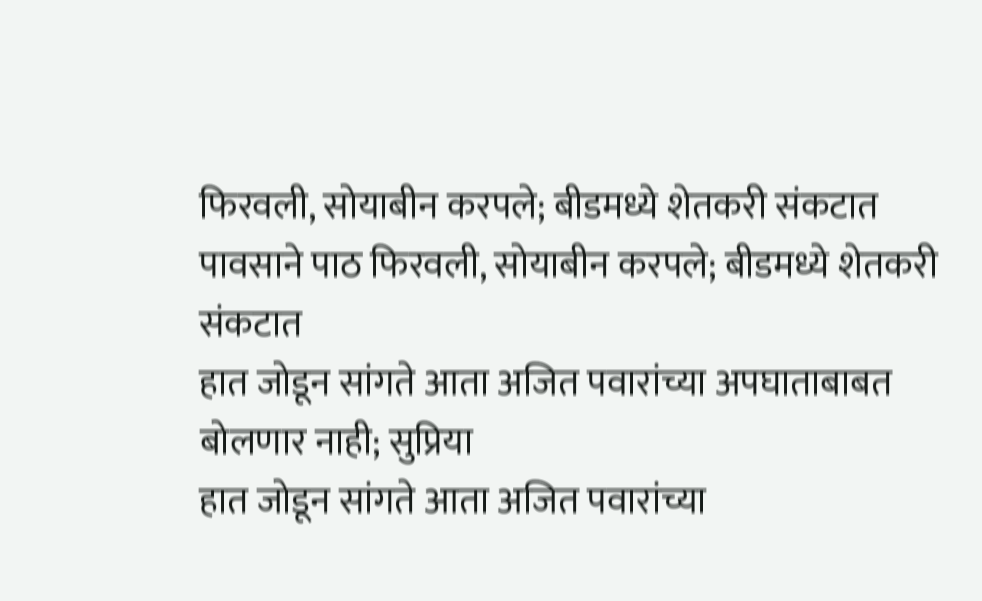फिरवली, सोयाबीन करपले; बीडमध्ये शेतकरी संकटात
पावसाने पाठ फिरवली, सोयाबीन करपले; बीडमध्ये शेतकरी संकटात
हात जोडून सांगते आता अजित पवारांच्या अपघाताबाबत बोलणार नाही; सुप्रिया
हात जोडून सांगते आता अजित पवारांच्या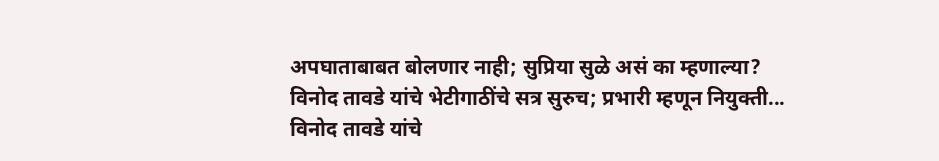अपघाताबाबत बोलणार नाही; सुप्रिया सुळे असं का म्हणाल्या?
विनोद तावडे यांचे भेटीगाठींचे सत्र सुरुच; प्रभारी म्हणून नियुक्ती...
विनोद तावडे यांचे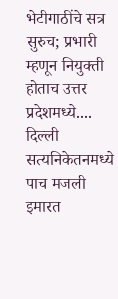भेटीगाठींचे सत्र सुरुच; प्रभारी म्हणून नियुक्ती होताच उत्तर प्रदेशमध्ये....
दिल्ली सत्यनिकेतनमध्ये पाच मजली इमारत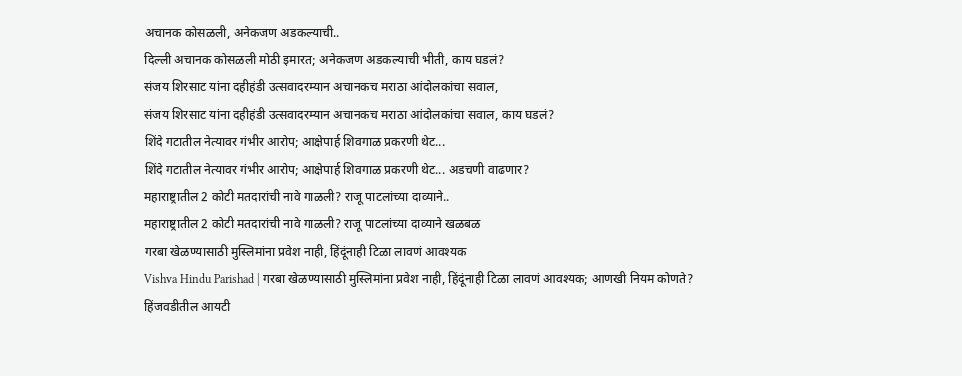अचानक कोसळली, अनेकजण अडकल्याची..
दिल्ली अचानक कोसळली मोठी इमारत; अनेकजण अडकल्याची भीती, काय घडलं?
संजय शिरसाट यांना दहीहंडी उत्सवादरम्यान अचानकच मराठा आंदोलकांचा सवाल,
संजय शिरसाट यांना दहीहंडी उत्सवादरम्यान अचानकच मराठा आंदोलकांचा सवाल, काय घडलं?
शिंदे गटातील नेत्यावर गंभीर आरोप; आक्षेपार्ह शिवगाळ प्रकरणी थेट...
शिंदे गटातील नेत्यावर गंभीर आरोप; आक्षेपार्ह शिवगाळ प्रकरणी थेट... अडचणी वाढणार?
महाराष्ट्रातील 2 कोटी मतदारांची नावे गाळली? राजू पाटलांच्या दाव्याने..
महाराष्ट्रातील 2 कोटी मतदारांची नावे गाळली? राजू पाटलांच्या दाव्याने खळबळ
गरबा खेळण्यासाठी मुस्लिमांना प्रवेश नाही, हिंदूंनाही टिळा लावणं आवश्यक
Vishva Hindu Parishad | गरबा खेळण्यासाठी मुस्लिमांना प्रवेश नाही, हिंदूंनाही टिळा लावणं आवश्यक; आणखी नियम कोणते?
हिंजवडीतील आयटी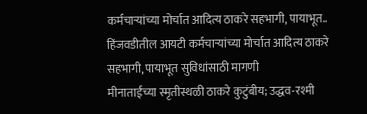कर्मचाऱ्यांच्या मोर्चात आदित्य ठाकरे सहभागी, पायाभूत..
हिंजवडीतील आयटी कर्मचाऱ्यांच्या मोर्चात आदित्य ठाकरे सहभागी, पायाभूत सुविधांसाठी मागणी
मीनाताईंच्या स्मृतीस्थळी ठाकरे कुटुंबीय; उद्धव-रश्मी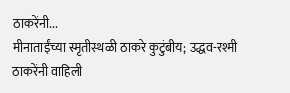ठाकरेंनी...
मीनाताईंच्या स्मृतीस्थळी ठाकरे कुटुंबीय; उद्धव-रश्मी ठाकरेंनी वाहिली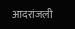आदरांजली